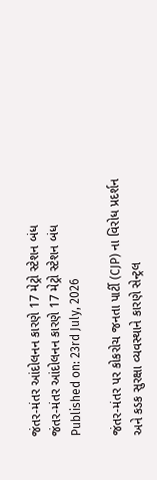જંતર-મંતર આંદોલનન કારણે 17 મેટ્રો સ્ટેશન બંધ
જંતર-મંતર આંદોલનન કારણે 17 મેટ્રો સ્ટેશન બંધ
Published on: 23rd July, 2026

જંતર-મંતર પર કોકરોચ જનતા પાર્ટી (CJP) ના વિરોધ પ્રદર્શન અને કડક સુરક્ષા વ્યવસ્થાને કારણે સેન્ટ્રલ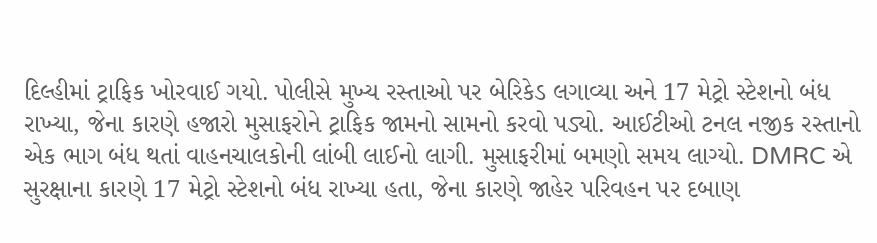દિલ્હીમાં ટ્રાફિક ખોરવાઈ ગયો. પોલીસે મુખ્ય રસ્તાઓ પર બેરિકેડ લગાવ્યા અને 17 મેટ્રો સ્ટેશનો બંધ રાખ્યા, જેના કારણે હજારો મુસાફરોને ટ્રાફિક જામનો સામનો કરવો પડ્યો. આઈટીઓ ટનલ નજીક રસ્તાનો એક ભાગ બંધ થતાં વાહનચાલકોની લાંબી લાઈનો લાગી. મુસાફરીમાં બમણો સમય લાગ્યો. DMRC એ સુરક્ષાના કારણે 17 મેટ્રો સ્ટેશનો બંધ રાખ્યા હતા, જેના કારણે જાહેર પરિવહન પર દબાણ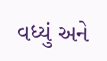વધ્યું અને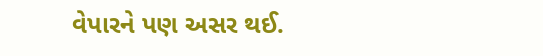વેપારને પણ અસર થઈ.